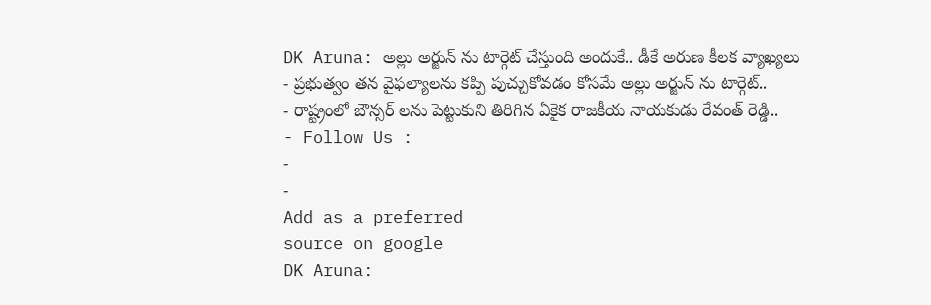DK Aruna: అల్లు అర్జున్ ను టార్గెట్ చేస్తుంది అందుకే.. డీకే అరుణ కీలక వ్యాఖ్యలు
- ప్రభుత్వం తన వైఫల్యాలను కప్పి పుచ్చుకోవడం కోసమే అల్లు అర్జున్ ను టార్గెట్..
- రాష్ట్రంలో బౌన్సర్ లను పెట్టుకుని తిరిగిన ఏకైక రాజకీయ నాయకుడు రేవంత్ రెడ్డి..
- Follow Us :
-
-
Add as a preferred
source on google
DK Aruna: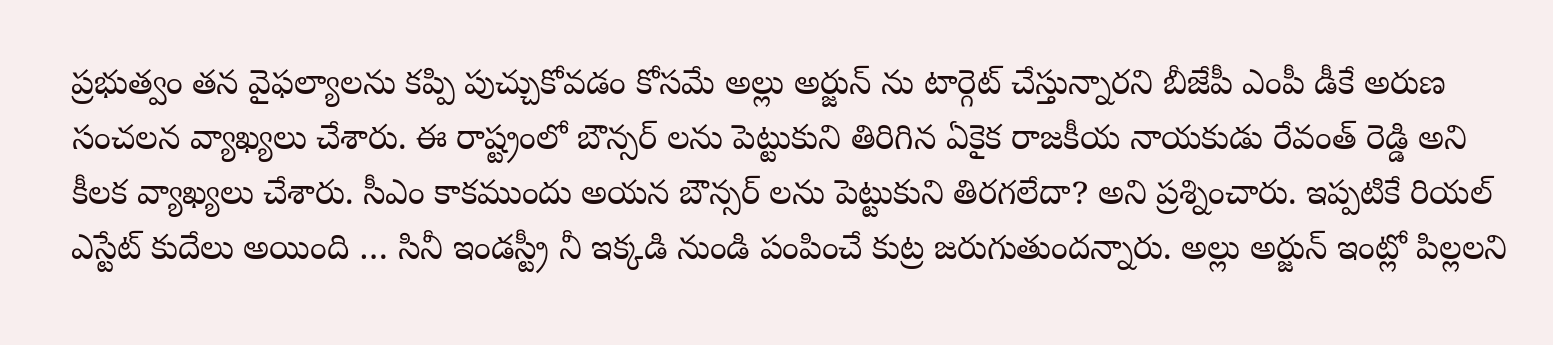ప్రభుత్వం తన వైఫల్యాలను కప్పి పుచ్చుకోవడం కోసమే అల్లు అర్జున్ ను టార్గెట్ చేస్తున్నారని బీజేపీ ఎంపీ డీకే అరుణ సంచలన వ్యాఖ్యలు చేశారు. ఈ రాష్ట్రంలో బౌన్సర్ లను పెట్టుకుని తిరిగిన ఏకైక రాజకీయ నాయకుడు రేవంత్ రెడ్డి అని కీలక వ్యాఖ్యలు చేశారు. సీఎం కాకముందు అయన బౌన్సర్ లను పెట్టుకుని తిరగలేదా? అని ప్రశ్నించారు. ఇప్పటికే రియల్ ఎస్టేట్ కుదేలు అయింది … సినీ ఇండస్ట్రీ నీ ఇక్కడి నుండి పంపించే కుట్ర జరుగుతుందన్నారు. అల్లు అర్జున్ ఇంట్లో పిల్లలని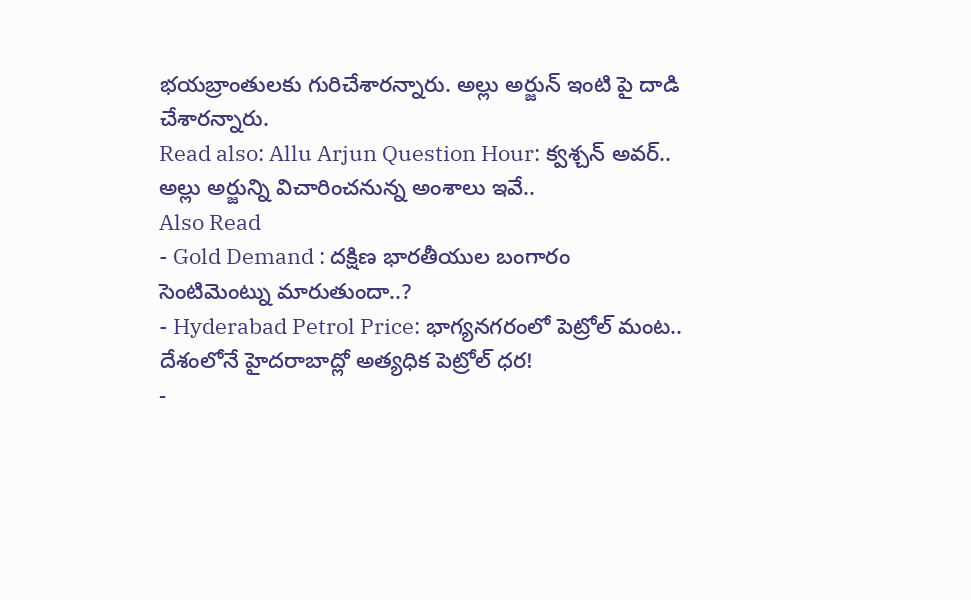భయబ్రాంతులకు గురిచేశారన్నారు. అల్లు అర్జున్ ఇంటి పై దాడి చేశారన్నారు.
Read also: Allu Arjun Question Hour: క్వశ్చన్ అవర్.. అల్లు అర్జున్ని విచారించనున్న అంశాలు ఇవే..
Also Read
- Gold Demand : దక్షిణ భారతీయుల బంగారం సెంటిమెంట్ను మారుతుందా..?
- Hyderabad Petrol Price: భాగ్యనగరంలో పెట్రోల్ మంట.. దేశంలోనే హైదరాబాద్లో అత్యధిక పెట్రోల్ ధర!
-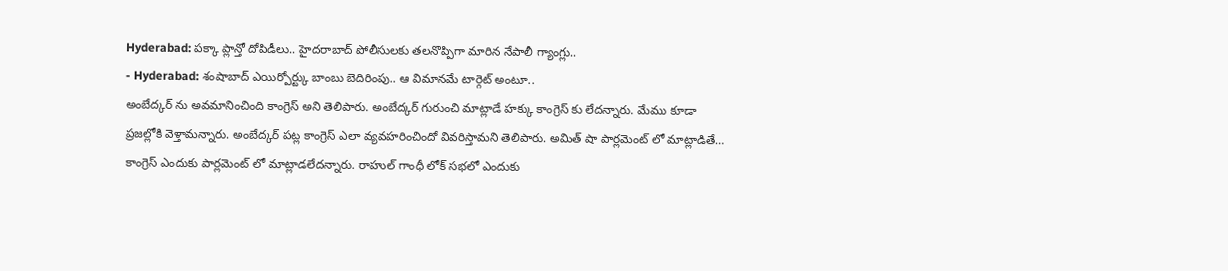Hyderabad: పక్కా ప్లాన్తో దోపిడీలు.. హైదరాబాద్ పోలీసులకు తలనొప్పిగా మారిన నేపాలీ గ్యాంగ్లు..
- Hyderabad: శంషాబాద్ ఎయిర్పోర్ట్కు బాంబు బెదిరింపు.. ఆ విమానమే టార్గెట్ అంటూ..
అంబేద్కర్ ను అవమానించింది కాంగ్రెస్ అని తెలిపారు. అంబేద్కర్ గురుంచి మాట్లాడే హక్కు కాంగ్రెస్ కు లేదన్నారు. మేము కూడా ప్రజల్లోకి వెళ్తామన్నారు. అంబేద్కర్ పట్ల కాంగ్రెస్ ఎలా వ్యవహరించిందో వివరిస్తామని తెలిపారు. అమిత్ షా పార్లమెంట్ లో మాట్లాడితే… కాంగ్రెస్ ఎందుకు పార్లమెంట్ లో మాట్లాడలేదన్నారు. రాహుల్ గాంధీ లోక్ సభలో ఎందుకు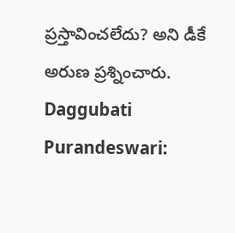ప్రస్తావించలేదు? అని డీకే అరుణ ప్రశ్నించారు.
Daggubati Purandeswari: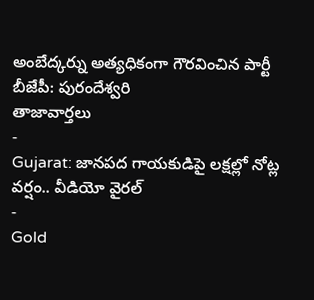అంబేద్కర్ను అత్యధికంగా గౌరవించిన పార్టీ బీజేపీ: పురందేశ్వరి
తాజావార్తలు
-
Gujarat: జానపద గాయకుడిపై లక్షల్లో నోట్ల వర్షం.. వీడియో వైరల్
-
Gold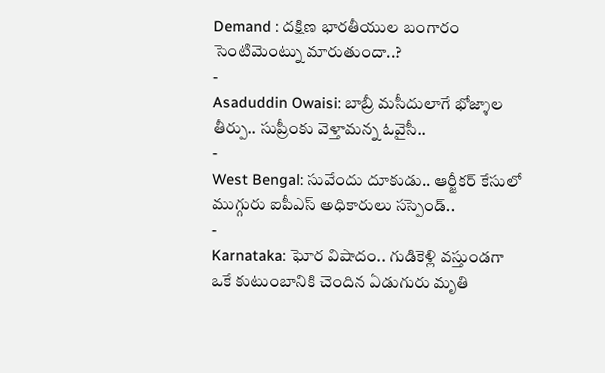Demand : దక్షిణ భారతీయుల బంగారం సెంటిమెంట్ను మారుతుందా..?
-
Asaduddin Owaisi: బాబ్రీ మసీదులాగే భోజ్శాల తీర్పు.. సుప్రీంకు వెళ్తామన్న ఓవైసీ..
-
West Bengal: సువేందు దూకుడు.. ఆర్జీకర్ కేసులో ముగ్గురు ఐపీఎస్ అధికారులు సస్పెండ్..
-
Karnataka: ఘోర విషాదం.. గుడికెళ్లి వస్తుండగా ఒకే కుటుంబానికి చెందిన ఏడుగురు మృతి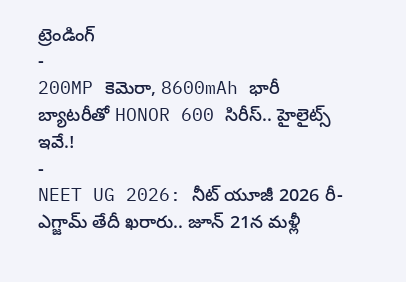ట్రెండింగ్
-
200MP కెమెరా, 8600mAh భారీ బ్యాటరీతో HONOR 600 సిరీస్.. హైలైట్స్ ఇవే.!
-
NEET UG 2026: నీట్ యూజీ 2026 రీ-ఎగ్జామ్ తేదీ ఖరారు.. జూన్ 21న మళ్లీ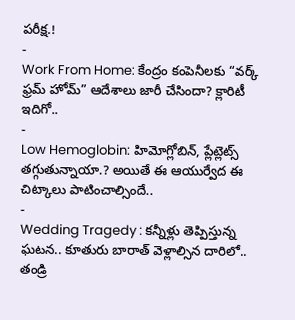పరీక్ష.!
-
Work From Home: కేంద్రం కంపెనీలకు “వర్క్ ఫ్రమ్ హోమ్” ఆదేశాలు జారీ చేసిందా? క్లారిటీ ఇదిగో..
-
Low Hemoglobin: హిమోగ్లోబిన్, ప్లేట్లెట్స్ తగ్గుతున్నాయా.? అయితే ఈ ఆయుర్వేద ఈ చిట్కాలు పాటించాల్సిందే..
-
Wedding Tragedy : కన్నీళ్లు తెప్పిస్తున్న ఘటన.. కూతురు బారాత్ వెళ్లాల్సిన దారిలో.. తండ్రి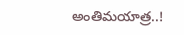అంతిమయాత్ర..!